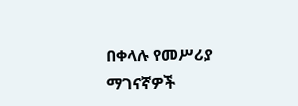በቀላሉ የመሥሪያ ማገናኛዎች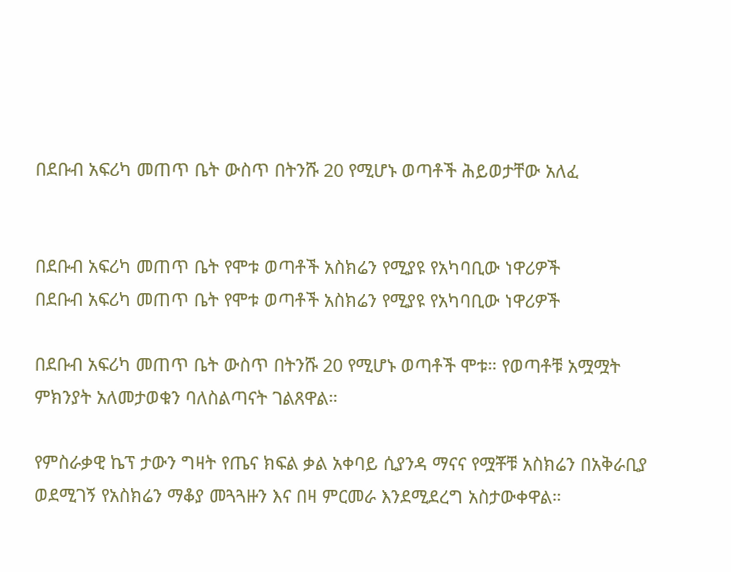በደቡብ አፍሪካ መጠጥ ቤት ውስጥ በትንሹ 20 የሚሆኑ ወጣቶች ሕይወታቸው አለፈ


በደቡብ አፍሪካ መጠጥ ቤት የሞቱ ወጣቶች አስክሬን የሚያዩ የአካባቢው ነዋሪዎች
በደቡብ አፍሪካ መጠጥ ቤት የሞቱ ወጣቶች አስክሬን የሚያዩ የአካባቢው ነዋሪዎች

በደቡብ አፍሪካ መጠጥ ቤት ውስጥ በትንሹ 20 የሚሆኑ ወጣቶች ሞቱ። የወጣቶቹ አሟሟት ምክንያት አለመታወቁን ባለስልጣናት ገልጸዋል።

የምስራቃዊ ኬፕ ታውን ግዛት የጤና ክፍል ቃል አቀባይ ሲያንዳ ማናና የሟቾቹ አስክሬን በአቅራቢያ ወደሚገኝ የአስክሬን ማቆያ መጓጓዙን እና በዛ ምርመራ እንደሚደረግ አስታውቀዋል።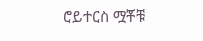ሮይተርስ ሟቾቹ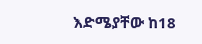እድሜያቸው ከ18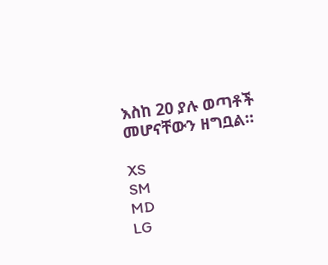እስከ 20 ያሉ ወጣቶች መሆናቸውን ዘግቧል።

XS
SM
MD
LG